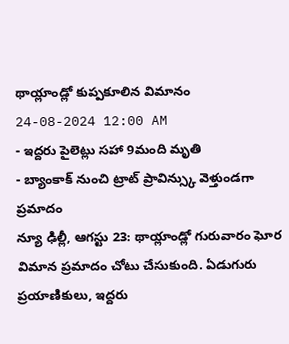థాయ్లాండ్లో కుప్పకూలిన విమానం
24-08-2024 12:00 AM
- ఇద్దరు పైలెట్లు సహా 9మంది మృతి
- బ్యాంకాక్ నుంచి ట్రాట్ ప్రావిన్స్కు వెళ్తుండగా ప్రమాదం
న్యూ ఢిల్లీ, ఆగస్టు 23: థాయ్లాండ్లో గురువారం ఘోర విమాన ప్రమాదం చోటు చేసుకుంది. ఏడుగురు ప్రయాణికులు, ఇద్దరు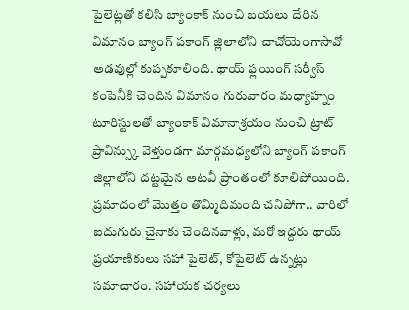పైలెట్లతో కలిసి బ్యాంకాక్ నుంచి బయలు దేరిన విమానం బ్యాంగ్ పకాంగ్ జ్లిలాలోని చాచోయెంగాసావో అడవుల్లో కుప్పకూలింది. థాయ్ ఫ్లయింగ్ సర్వీస్ కంపెనీకి చెందిన విమానం గురువారం మధ్యాహ్నం టూరిస్టులతో బ్యాంకాక్ విమానాశ్రయం నుంచి ట్రాట్ ప్రావిన్స్కు వెళ్తుండగా మార్గమధ్యలోని బ్యాంగ్ పకాంగ్ జిల్లాలోని దట్టమైన అటవీ ప్రాంతంలో కూలిపోయింది. ప్రమాదంలో మొత్తం తొమ్మిదిమంది చనిపోగా.. వారిలో ఐదుగురు చైనాకు చెందినవాళ్లు, మరో ఇద్దరు థాయ్ ప్రయాణికులు సహా పైలెట్, కోపైలెట్ ఉన్నట్లు సమాచారం. సహాయక చర్యలు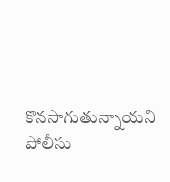కొనసాగుతున్నాయని పోలీసు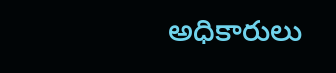అధికారులు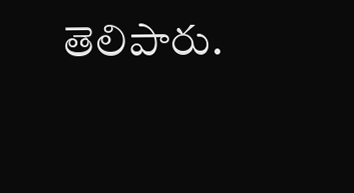తెలిపారు.